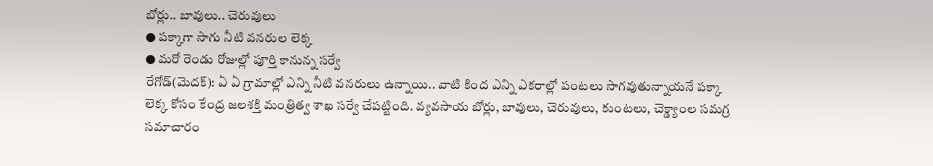బోర్లు.. బావులు.. చెరువులు
● పక్కాగా సాగు నీటి వనరుల లెక్క
● మరో రెండు రోజుల్లో పూర్తి కానున్న సర్వే
రేగోడ్(మెదక్): ఏ ఏ గ్రామాల్లో ఎన్ని నీటి వనరులు ఉన్నాయి.. వాటి కింద ఎన్ని ఎకరాల్లో పంటలు సాగవుతున్నాయనే పక్కా లెక్క కోసం కేంద్ర జలశక్తి మంత్రిత్వ శాఖ సర్వే చేపట్టింది. వ్యవసాయ బోర్లు, బావులు, చెరువులు, కుంటలు, చెక్డ్యాంల సమగ్ర సమాచారం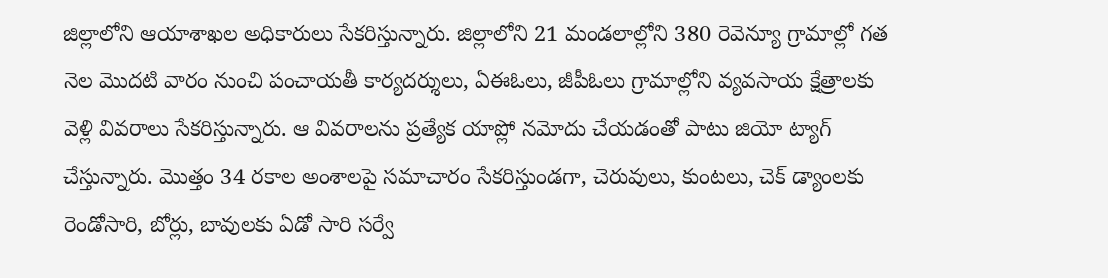జిల్లాలోని ఆయాశాఖల అధికారులు సేకరిస్తున్నారు. జిల్లాలోని 21 మండలాల్లోని 380 రెవెన్యూ గ్రామాల్లో గత నెల మొదటి వారం నుంచి పంచాయతీ కార్యదర్శులు, ఏఈఓలు, జీపీఓలు గ్రామాల్లోని వ్యవసాయ క్షేత్రాలకు వెళ్లి వివరాలు సేకరిస్తున్నారు. ఆ వివరాలను ప్రత్యేక యాప్లో నమోదు చేయడంతో పాటు జియో ట్యాగ్ చేస్తున్నారు. మొత్తం 34 రకాల అంశాలపై సమాచారం సేకరిస్తుండగా, చెరువులు, కుంటలు, చెక్ డ్యాంలకు రెండోసారి, బోర్లు, బావులకు ఏడో సారి సర్వే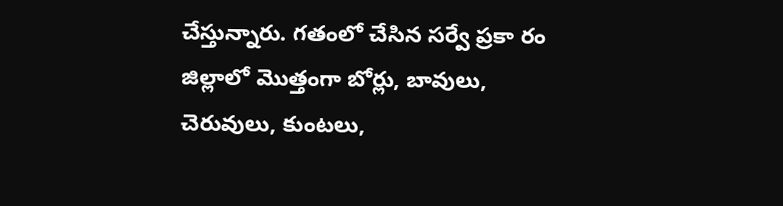చేస్తున్నారు. గతంలో చేసిన సర్వే ప్రకా రం జిల్లాలో మొత్తంగా బోర్లు, బావులు, చెరువులు, కుంటలు,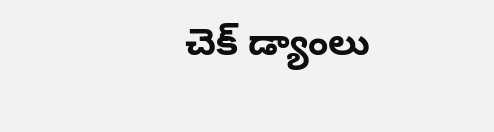చెక్ డ్యాంలు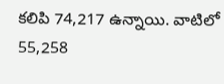కలిపి 74,217 ఉన్నాయి. వాటిలో 55,258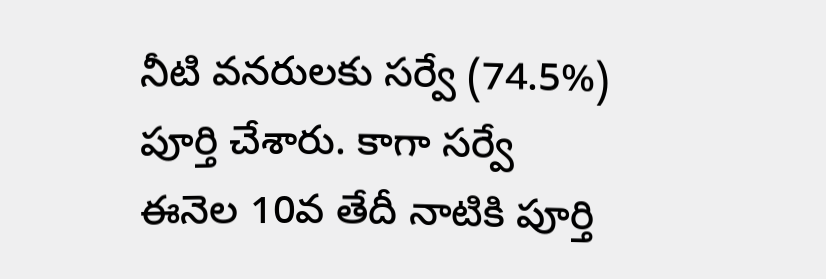నీటి వనరులకు సర్వే (74.5%) పూర్తి చేశారు. కాగా సర్వే ఈనెల 10వ తేదీ నాటికి పూర్తి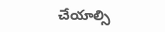చేయాల్సి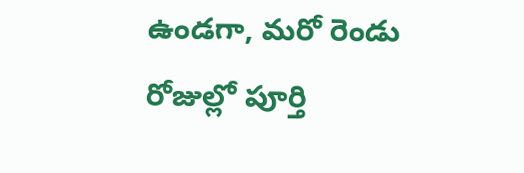ఉండగా, మరో రెండు రోజుల్లో పూర్తి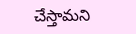చేస్తామని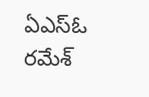ఏఎస్ఓ రమేశ్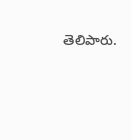తెలిపారు.